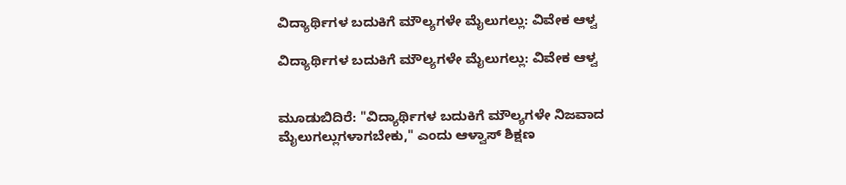ವಿದ್ಯಾರ್ಥಿಗಳ ಬದುಕಿಗೆ ಮೌಲ್ಯಗಳೇ ಮೈಲುಗಲ್ಲು: ವಿವೇಕ ಆಳ್ವ

ವಿದ್ಯಾರ್ಥಿಗಳ ಬದುಕಿಗೆ ಮೌಲ್ಯಗಳೇ ಮೈಲುಗಲ್ಲು: ವಿವೇಕ ಆಳ್ವ


ಮೂಡುಬಿದಿರೆ: "ವಿದ್ಯಾರ್ಥಿಗಳ ಬದುಕಿಗೆ ಮೌಲ್ಯಗಳೇ ನಿಜವಾದ ಮೈಲುಗಲ್ಲುಗಳಾಗಬೇಕು," ಎಂದು ಆಳ್ವಾಸ್ ಶಿಕ್ಷಣ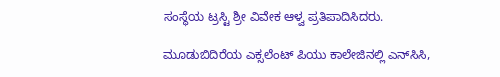ಸಂಸ್ಥೆಯ ಟ್ರಸ್ಟಿ ಶ್ರೀ ವಿವೇಕ ಆಳ್ವ ಪ್ರತಿಪಾದಿಸಿದರು.

ಮೂಡುಬಿದಿರೆಯ ಎಕ್ಸಲೆಂಟ್ ಪಿಯು ಕಾಲೇಜಿನಲ್ಲಿ ಎನ್‌ಸಿಸಿ,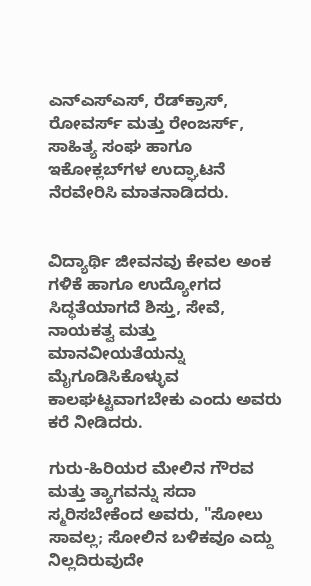ಎನ್‌ಎಸ್‌ಎಸ್‌, ರೆಡ್‌ಕ್ರಾಸ್‌, ರೋವರ್ಸ್‌ ಮತ್ತು ರೇಂಜರ್ಸ್‌, ಸಾಹಿತ್ಯ ಸಂಘ ಹಾಗೂ ಇಕೋಕ್ಲಬ್‌ಗಳ ಉದ್ಘಾಟನೆ ನೆರವೇರಿಸಿ ಮಾತನಾಡಿದರು.


ವಿದ್ಯಾರ್ಥಿ ಜೀವನವು ಕೇವಲ ಅಂಕ ಗಳಿಕೆ ಹಾಗೂ ಉದ್ಯೋಗದ ಸಿದ್ಧತೆಯಾಗದೆ ಶಿಸ್ತು, ಸೇವೆ, ನಾಯಕತ್ವ ಮತ್ತು ಮಾನವೀಯತೆಯನ್ನು ಮೈಗೂಡಿಸಿಕೊಳ್ಳುವ ಕಾಲಘಟ್ಟವಾಗಬೇಕು ಎಂದು ಅವರು ಕರೆ ನೀಡಿದರು.

ಗುರು-ಹಿರಿಯರ ಮೇಲಿನ ಗೌರವ ಮತ್ತು ತ್ಯಾಗವನ್ನು ಸದಾ ಸ್ಮರಿಸಬೇಕೆಂದ ಅವರು, "ಸೋಲು ಸಾವಲ್ಲ; ಸೋಲಿನ ಬಳಿಕವೂ ಎದ್ದು ನಿಲ್ಲದಿರುವುದೇ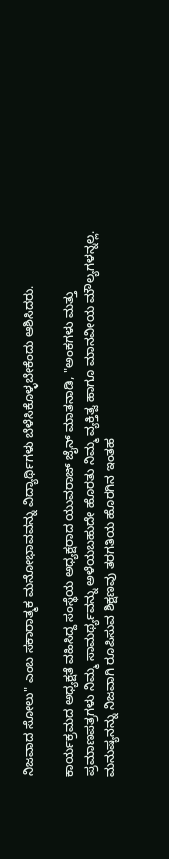ನಿಜವಾದ ಸೋಲು" ಎಂಬ ಸಕಾರಾತ್ಮಕ ಮನೋಭಾವವನ್ನು ವಿದ್ಯಾರ್ಥಿಗಳು ಬೆಳೆಸಿಕೊಳ್ಳಬೇಕೆಂದು ಆಶಿಸಿದರು.

ಕಾರ್ಯಕ್ರಮದ ಅಧ್ಯಕ್ಷತೆ ವಹಿಸಿದ್ದ ಸಂಸ್ಥೆಯ ಅಧ್ಯಕ್ಷರಾದ ಯುವರಾಜ್ ಜೈನ್ ಮಾತನಾಡಿ, "ಅಂಕಗಳು ಮತ್ತು ಪ್ರಮಾಣಪತ್ರಗಳು ನಿಮ್ಮ ಸಾಮರ್ಥ್ಯವನ್ನು ಅಳೆಯಬಹುದೇ ಹೊರತು ನಿಮ್ಮ ವ್ಯಕ್ತಿತ್ವ ಹಾಗೂ ಮಾನವೀಯ ಮೌಲ್ಯಗಳನ್ನಲ್ಲ. ಮನುಷ್ಯನನ್ನು ನಿಜವಾಗಿ ರೂಪಿಸುವ ಶಿಕ್ಷಣವು ತರಗತಿಯ ಹೊರಗಿನ ಇಂತಹ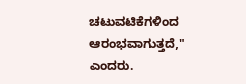ಚಟುವಟಿಕೆಗಳಿಂದ ಆರಂಭವಾಗುತ್ತದೆ," ಎಂದರು.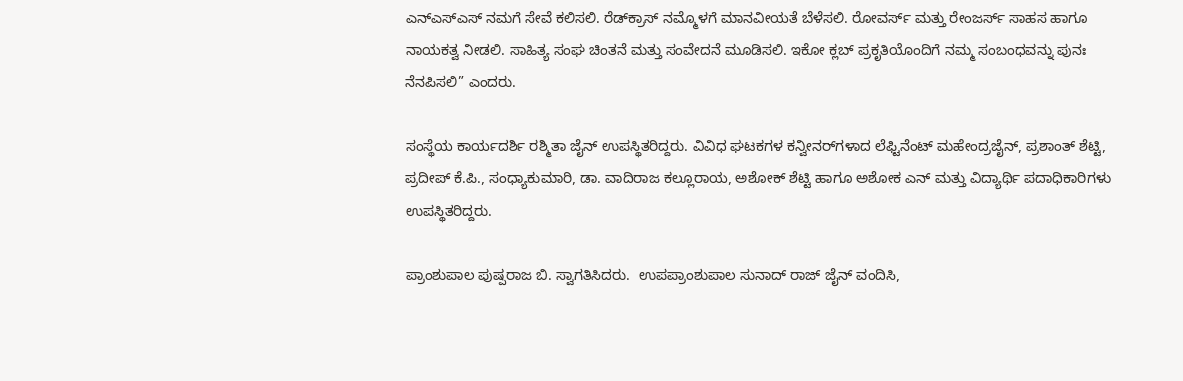ಎನ್‌ಎಸ್‌ಎಸ್‌ ನಮಗೆ ಸೇವೆ ಕಲಿಸಲಿ. ರೆಡ್‌ಕ್ರಾಸ್‌ ನಮ್ಮೊಳಗೆ ಮಾನವೀಯತೆ ಬೆಳೆಸಲಿ. ರೋವರ್ಸ್‌ ಮತ್ತು ರೇಂಜರ್ಸ್‌ ಸಾಹಸ ಹಾಗೂ ನಾಯಕತ್ವ ನೀಡಲಿ. ಸಾಹಿತ್ಯ ಸಂಘ ಚಿಂತನೆ ಮತ್ತು ಸಂವೇದನೆ ಮೂಡಿಸಲಿ. ಇಕೋ ಕ್ಲಬ್‌ ಪ್ರಕೃತಿಯೊಂದಿಗೆ ನಮ್ಮ ಸಂಬಂಧವನ್ನು ಪುನಃ ನೆನಪಿಸಲಿ” ಎಂದರು.

ಸಂಸ್ಥೆಯ ಕಾರ್ಯದರ್ಶಿ ರಶ್ಮಿತಾ ಜೈನ್ ಉಪಸ್ಥಿತರಿದ್ದರು. ವಿವಿಧ ಘಟಕಗಳ ಕನ್ವೀನರ್‌ಗಳಾದ ಲೆಫ್ಟಿನೆಂಟ್‌ ಮಹೇಂದ್ರಜೈನ್, ಪ್ರಶಾಂತ್‌ ಶೆಟ್ಟಿ, ಪ್ರದೀಪ್‌ ಕೆ.ಪಿ., ಸಂಧ್ಯಾಕುಮಾರಿ, ಡಾ. ವಾದಿರಾಜ ಕಲ್ಲೂರಾಯ, ಅಶೋಕ್‌ ಶೆಟ್ಟಿ ಹಾಗೂ ಅಶೋಕ ಎನ್ ಮತ್ತು ವಿದ್ಯಾರ್ಥಿ ಪದಾಧಿಕಾರಿಗಳು ಉಪಸ್ಥಿತರಿದ್ದರು.

ಪ್ರಾಂಶುಪಾಲ ಪುಷ್ಪರಾಜ ಬಿ. ಸ್ವಾಗತಿಸಿದರು.  ಉಪಪ್ರಾಂಶುಪಾಲ ಸುನಾದ್ ರಾಜ್ ಜೈನ್ ವಂದಿಸಿ,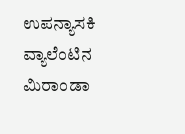ಉಪನ್ಯಾಸಕಿ ವ್ಯಾಲೆಂಟಿನ ಮಿರಾಂಡಾ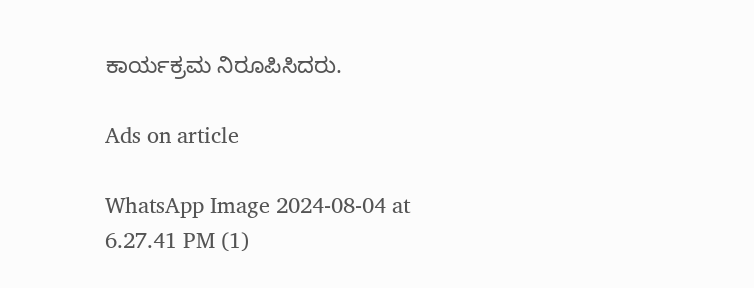ಕಾರ್ಯಕ್ರಮ ನಿರೂಪಿಸಿದರು.

Ads on article

WhatsApp Image 2024-08-04 at 6.27.41 PM (1)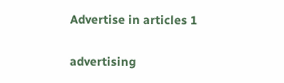Advertise in articles 1

advertising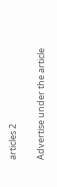articles 2

Advertise under the article